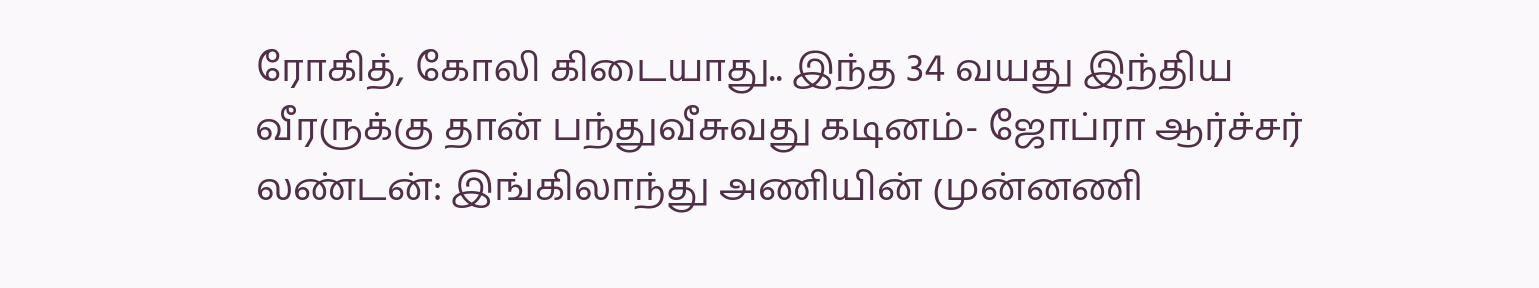ரோகித், கோலி கிடையாது.. இந்த 34 வயது இந்திய வீரருக்கு தான் பந்துவீசுவது கடினம்- ஜோப்ரா ஆர்ச்சர்
லண்டன்: இங்கிலாந்து அணியின் முன்னணி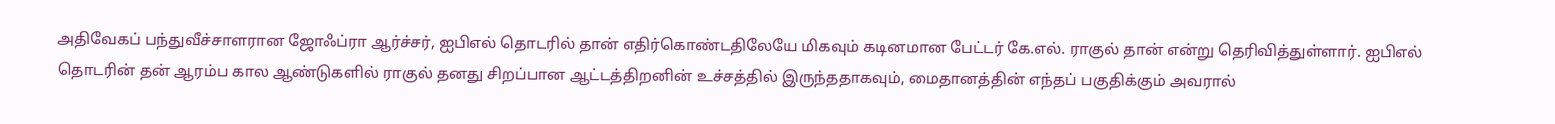அதிவேகப் பந்துவீச்சாளரான ஜோஃப்ரா ஆர்ச்சர், ஐபிஎல் தொடரில் தான் எதிர்கொண்டதிலேயே மிகவும் கடினமான பேட்டர் கே.எல். ராகுல் தான் என்று தெரிவித்துள்ளார். ஐபிஎல் தொடரின் தன் ஆரம்ப கால ஆண்டுகளில் ராகுல் தனது சிறப்பான ஆட்டத்திறனின் உச்சத்தில் இருந்ததாகவும், மைதானத்தின் எந்தப் பகுதிக்கும் அவரால்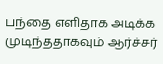பந்தை எளிதாக அடிக்க முடிந்ததாகவும் ஆர்ச்சர்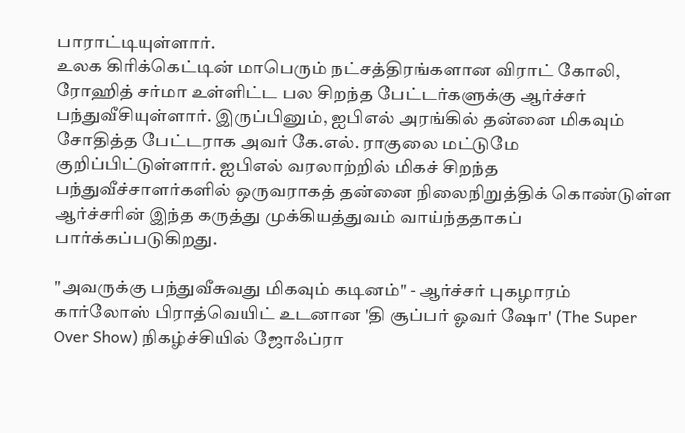பாராட்டியுள்ளார்.
உலக கிரிக்கெட்டின் மாபெரும் நட்சத்திரங்களான விராட் கோலி, ரோஹித் சர்மா உள்ளிட்ட பல சிறந்த பேட்டர்களுக்கு ஆர்ச்சர் பந்துவீசியுள்ளார். இருப்பினும், ஐபிஎல் அரங்கில் தன்னை மிகவும் சோதித்த பேட்டராக அவர் கே.எல். ராகுலை மட்டுமே குறிப்பிட்டுள்ளார். ஐபிஎல் வரலாற்றில் மிகச் சிறந்த பந்துவீச்சாளர்களில் ஒருவராகத் தன்னை நிலைநிறுத்திக் கொண்டுள்ள ஆர்ச்சரின் இந்த கருத்து முக்கியத்துவம் வாய்ந்ததாகப் பார்க்கப்படுகிறது.

"அவருக்கு பந்துவீசுவது மிகவும் கடினம்" - ஆர்ச்சர் புகழாரம்
கார்லோஸ் பிராத்வெயிட் உடனான 'தி சூப்பர் ஓவர் ஷோ' (The Super Over Show) நிகழ்ச்சியில் ஜோஃப்ரா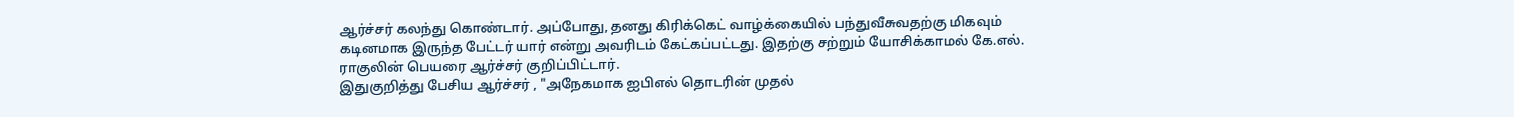ஆர்ச்சர் கலந்து கொண்டார். அப்போது, தனது கிரிக்கெட் வாழ்க்கையில் பந்துவீசுவதற்கு மிகவும் கடினமாக இருந்த பேட்டர் யார் என்று அவரிடம் கேட்கப்பட்டது. இதற்கு சற்றும் யோசிக்காமல் கே.எல். ராகுலின் பெயரை ஆர்ச்சர் குறிப்பிட்டார்.
இதுகுறித்து பேசிய ஆர்ச்சர் , "அநேகமாக ஐபிஎல் தொடரின் முதல்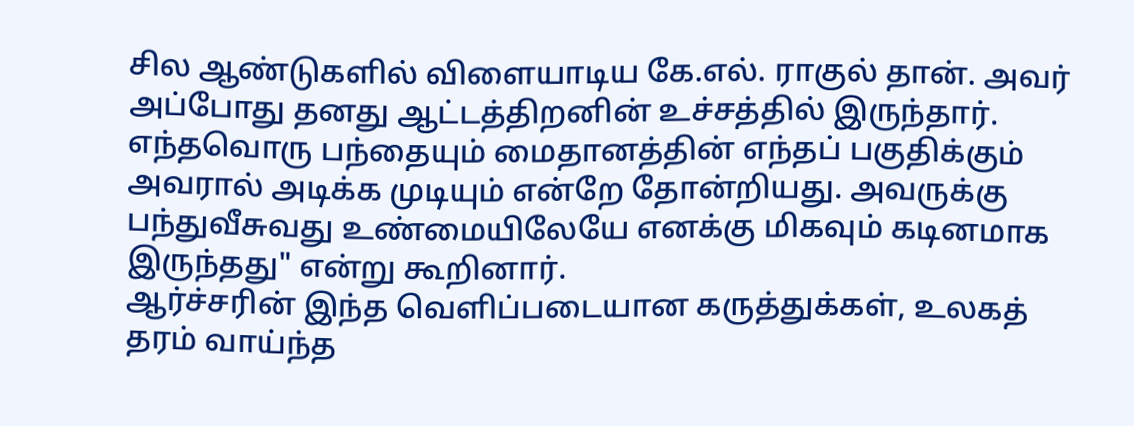சில ஆண்டுகளில் விளையாடிய கே.எல். ராகுல் தான். அவர் அப்போது தனது ஆட்டத்திறனின் உச்சத்தில் இருந்தார். எந்தவொரு பந்தையும் மைதானத்தின் எந்தப் பகுதிக்கும் அவரால் அடிக்க முடியும் என்றே தோன்றியது. அவருக்கு பந்துவீசுவது உண்மையிலேயே எனக்கு மிகவும் கடினமாக இருந்தது" என்று கூறினார்.
ஆர்ச்சரின் இந்த வெளிப்படையான கருத்துக்கள், உலகத் தரம் வாய்ந்த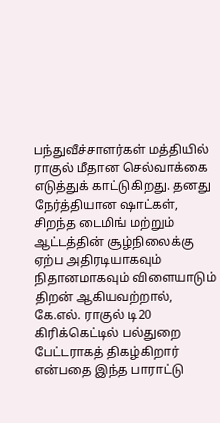பந்துவீச்சாளர்கள் மத்தியில் ராகுல் மீதான செல்வாக்கை எடுத்துக் காட்டுகிறது. தனது நேர்த்தியான ஷாட்கள், சிறந்த டைமிங் மற்றும் ஆட்டத்தின் சூழ்நிலைக்கு ஏற்ப அதிரடியாகவும் நிதானமாகவும் விளையாடும் திறன் ஆகியவற்றால், கே.எல். ராகுல் டி20 கிரிக்கெட்டில் பல்துறை பேட்டராகத் திகழ்கிறார் என்பதை இந்த பாராட்டு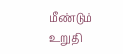மீண்டும் உறுதி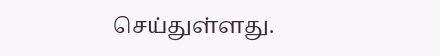செய்துள்ளது.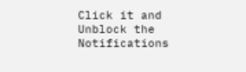Click it and Unblock the Notifications